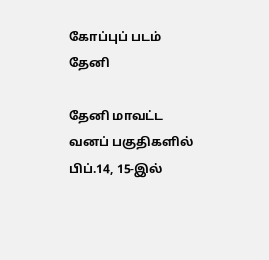கோப்புப் படம்
தேனி

தேனி மாவட்ட வனப் பகுதிகளில் பிப்.14, 15-இல்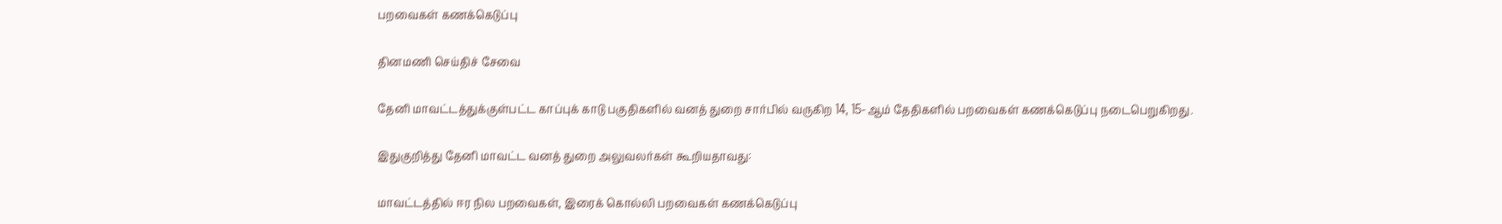பறவைகள் கணக்கெடுப்பு

தினமணி செய்திச் சேவை

தேனி மாவட்டத்துக்குள்பட்ட காப்புக் காடு பகுதிகளில் வனத் துறை சார்பில் வருகிற 14, 15-ஆம் தேதிகளில் பறவைகள் கணக்கெடுப்பு நடைபெறுகிறது.

இதுகுறித்து தேனி மாவட்ட வனத் துறை அலுவலர்கள் கூறியதாவது:

மாவட்டத்தில் ஈர நில பறவைகள், இரைக் கொல்லி பறவைகள் கணக்கெடுப்பு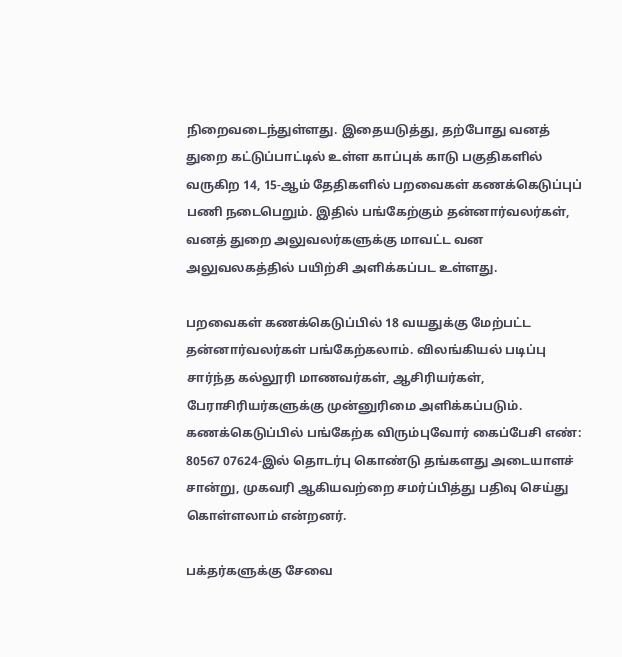நிறைவடைந்துள்ளது. இதையடுத்து, தற்போது வனத் துறை கட்டுப்பாட்டில் உள்ள காப்புக் காடு பகுதிகளில் வருகிற 14, 15-ஆம் தேதிகளில் பறவைகள் கணக்கெடுப்புப் பணி நடைபெறும். இதில் பங்கேற்கும் தன்னார்வலர்கள், வனத் துறை அலுவலர்களுக்கு மாவட்ட வன அலுவலகத்தில் பயிற்சி அளிக்கப்பட உள்ளது.

பறவைகள் கணக்கெடுப்பில் 18 வயதுக்கு மேற்பட்ட தன்னார்வலர்கள் பங்கேற்கலாம். விலங்கியல் படிப்பு சார்ந்த கல்லூரி மாணவர்கள், ஆசிரியர்கள், பேராசிரியர்களுக்கு முன்னுரிமை அளிக்கப்படும். கணக்கெடுப்பில் பங்கேற்க விரும்புவோர் கைப்பேசி எண்: 80567 07624-இல் தொடர்பு கொண்டு தங்களது அடையாளச் சான்று, முகவரி ஆகியவற்றை சமர்ப்பித்து பதிவு செய்து கொள்ளலாம் என்றனர்.

பக்தர்களுக்கு சேவை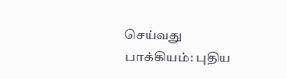செய்வது பாக்கியம்: புதிய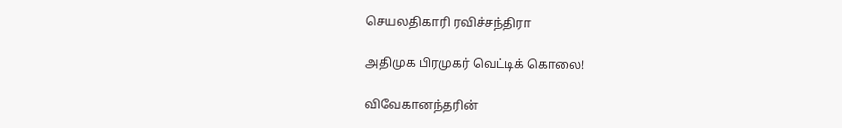செயலதிகாரி ரவிச்சந்திரா

அதிமுக பிரமுகர் வெட்டிக் கொலை!

விவேகானந்தரின்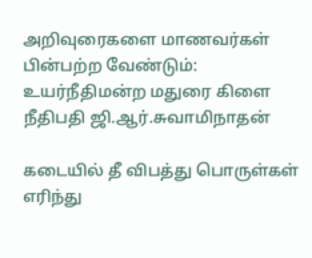அறிவுரைகளை மாணவர்கள் பின்பற்ற வேண்டும்: உயர்நீதிமன்ற மதுரை கிளை நீதிபதி ஜி.ஆர்.சுவாமிநாதன்

கடையில் தீ விபத்து பொருள்கள் எரிந்து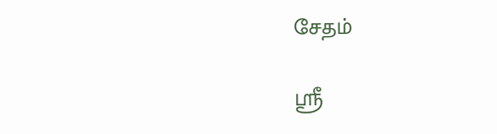சேதம்

ஸ்ரீ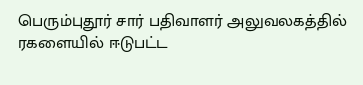பெரும்புதூர் சார் பதிவாளர் அலுவலகத்தில் ரகளையில் ஈடுபட்ட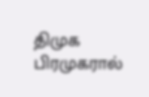திமுக பிரமுகரால்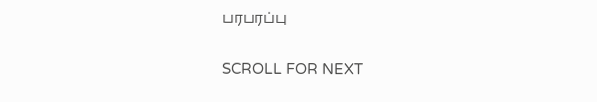பரபரப்பு

SCROLL FOR NEXT